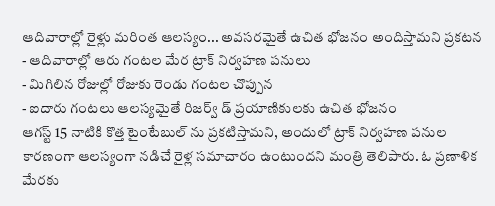ఆదివారాల్లో రైళ్లు మరింత ఆలస్యం... అవసరమైతే ఉచిత భోజనం అందిస్తామని ప్రకటన
- ఆదివారాల్లో ఆరు గంటల మేర ట్రాక్ నిర్వహణ పనులు
- మిగిలిన రోజుల్లో రోజుకు రెండు గంటల చొప్పున
- ఐదారు గంటలు ఆలస్యమైతే రిజర్వ్ డ్ ప్రయాణికులకు ఉచిత భోజనం
ఆగస్ట్ 15 నాటికి కొత్త టైంటేబుల్ ను ప్రకటిస్తామని, అందులో ట్రాక్ నిర్వహణ పనుల కారణంగా ఆలస్యంగా నడిచే రైళ్ల సమాచారం ఉంటుందని మంత్రి తెలిపారు. ఓ ప్రణాళిక మేరకు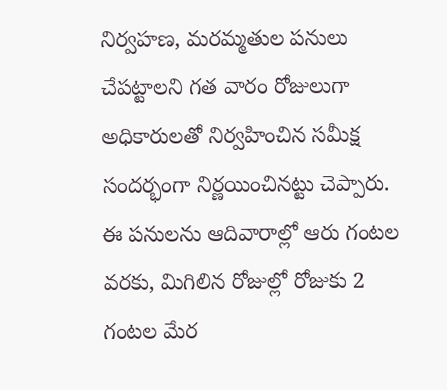నిర్వహణ, మరమ్మతుల పనులు చేపట్టాలని గత వారం రోజులుగా అధికారులతో నిర్వహించిన సమీక్ష సందర్భంగా నిర్ణయించినట్టు చెప్పారు. ఈ పనులను ఆదివారాల్లో ఆరు గంటల వరకు, మిగిలిన రోజుల్లో రోజుకు 2 గంటల మేర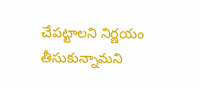చేపట్టాలని నిర్ణయం తీసుకున్నామని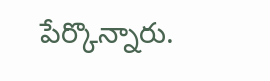పేర్కొన్నారు.